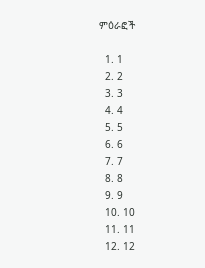ምዕራፎች

  1. 1
  2. 2
  3. 3
  4. 4
  5. 5
  6. 6
  7. 7
  8. 8
  9. 9
  10. 10
  11. 11
  12. 12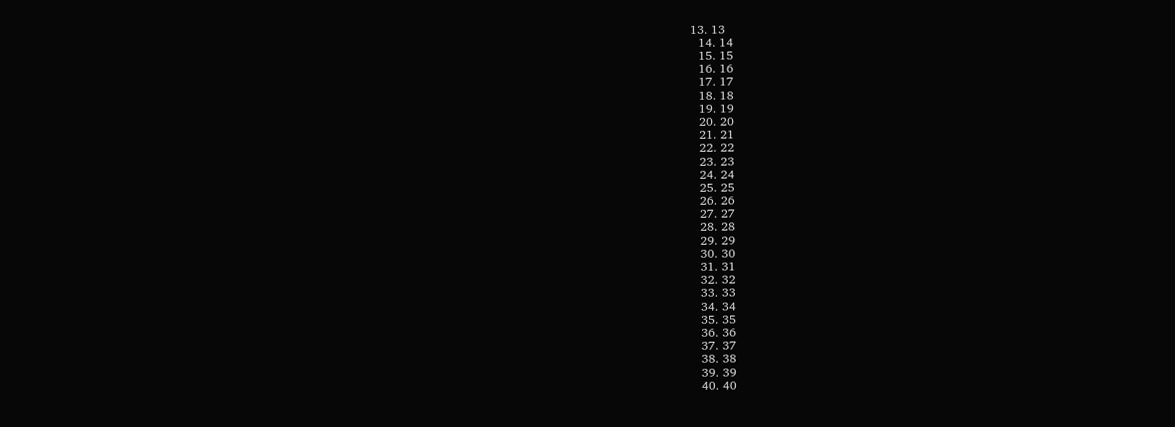13. 13
  14. 14
  15. 15
  16. 16
  17. 17
  18. 18
  19. 19
  20. 20
  21. 21
  22. 22
  23. 23
  24. 24
  25. 25
  26. 26
  27. 27
  28. 28
  29. 29
  30. 30
  31. 31
  32. 32
  33. 33
  34. 34
  35. 35
  36. 36
  37. 37
  38. 38
  39. 39
  40. 40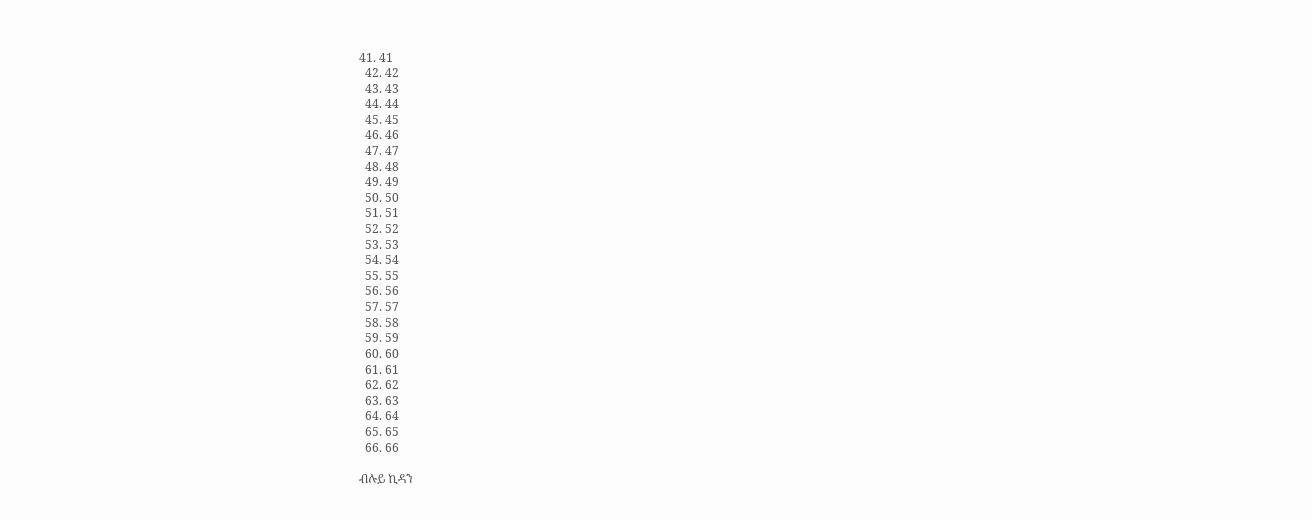41. 41
  42. 42
  43. 43
  44. 44
  45. 45
  46. 46
  47. 47
  48. 48
  49. 49
  50. 50
  51. 51
  52. 52
  53. 53
  54. 54
  55. 55
  56. 56
  57. 57
  58. 58
  59. 59
  60. 60
  61. 61
  62. 62
  63. 63
  64. 64
  65. 65
  66. 66

ብሉይ ኪዳን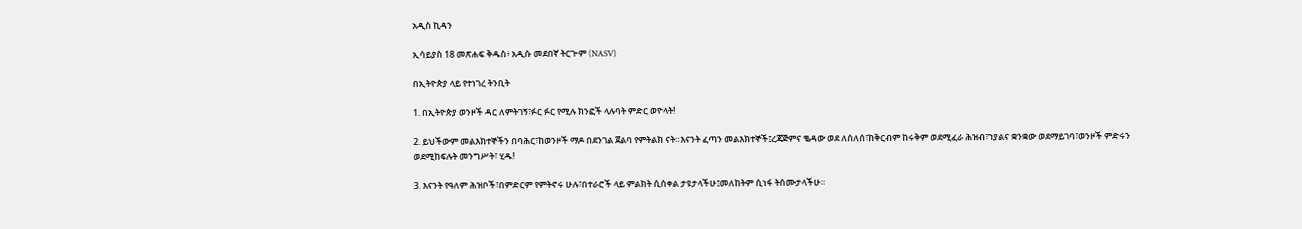አዲስ ኪዳን

ኢሳይያስ 18 መጽሐፍ ቅዱስ፥ አዲሱ መደበኛ ትርጒም (NASV)

በኢትዮጵያ ላይ የተነገረ ትንቢት

1. በኢትዮጵያ ወንዞች ዳር ለምትገኝ፣ፉር ፉር የሚሉ ክንፎች ላሉባት ምድር ወዮላት!

2. ይህችውም መልእክተኞችን በባሕር፣ከወንዞች ማዶ በደንገል ጀልባ የምትልክ ናት።እናንት ፈጣን መልእክተኞች፤ረጃጅምና ቈዳው ወደ ለሰለሰ፣ከቅርብም ከሩቅም ወደሚፈራ ሕዝብ፣ኀያልና ቋንቋው ወደማይገባ፣ወንዞች ምድሩን ወደሚከፍሉት መንግሥት፣ ሂዱ!

3. እናንት የዓለም ሕዝቦች፣በምድርም የምትኖሩ ሁሉ፣በተራሮች ላይ ምልክት ሲሰቀል ታዩታላችሁ፤መለከትም ሲነፋ ትሰሙታላችሁ።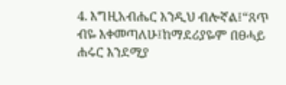4. እግዚአብሔር እንዲህ ብሎኛል፤“ጸጥ ብዬ እቀመጣለሁ፤ከማደሪያዬም በፀሓይ ሐሩር እንደሚያ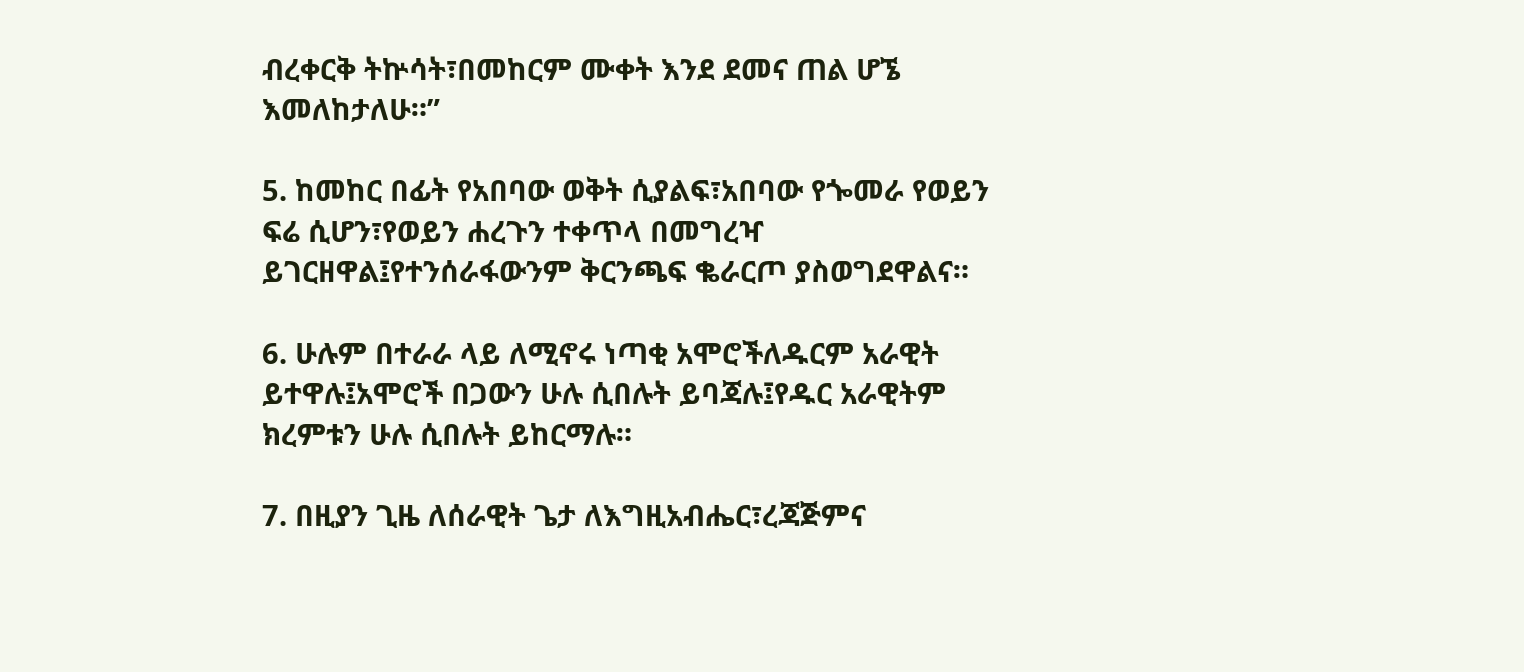ብረቀርቅ ትኵሳት፣በመከርም ሙቀት እንደ ደመና ጠል ሆኜ እመለከታለሁ።”

5. ከመከር በፊት የአበባው ወቅት ሲያልፍ፣አበባው የጐመራ የወይን ፍሬ ሲሆን፣የወይን ሐረጉን ተቀጥላ በመግረዣ ይገርዘዋል፤የተንሰራፋውንም ቅርንጫፍ ቈራርጦ ያስወግደዋልና።

6. ሁሉም በተራራ ላይ ለሚኖሩ ነጣቂ አሞሮችለዱርም አራዊት ይተዋሉ፤አሞሮች በጋውን ሁሉ ሲበሉት ይባጃሉ፤የዱር አራዊትም ክረምቱን ሁሉ ሲበሉት ይከርማሉ።

7. በዚያን ጊዜ ለሰራዊት ጌታ ለእግዚአብሔር፣ረጃጅምና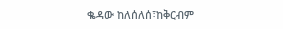ቈዳው ከለሰለሰ፣ከቅርብም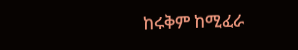ከሩቅም ከሚፈራ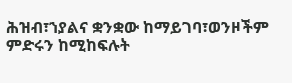ሕዝብ፣ኀያልና ቋንቋው ከማይገባ፣ወንዞችም ምድሩን ከሚከፍሉት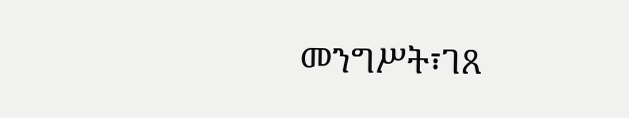መንግሥት፣ገጸ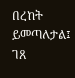በረከት ይመጣለታል፤ ገጸ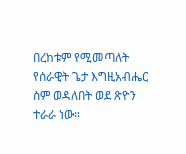በረከቱም የሚመጣለት የሰራዊት ጌታ እግዚአብሔር ስም ወዳለበት ወደ ጽዮን ተራራ ነው።